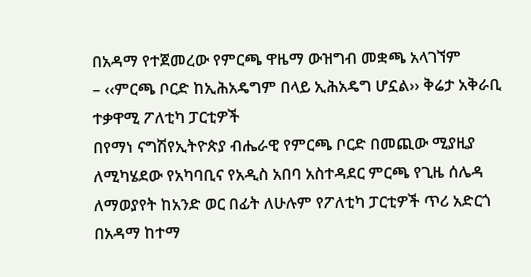በአዳማ የተጀመረው የምርጫ ዋዜማ ውዝግብ መቋጫ አላገኘም
– ‹‹ምርጫ ቦርድ ከኢሕአዴግም በላይ ኢሕአዴግ ሆኗል›› ቅሬታ አቅራቢ ተቃዋሚ ፖለቲካ ፓርቲዎች
በየማነ ናግሽየኢትዮጵያ ብሔራዊ የምርጫ ቦርድ በመጪው ሚያዚያ ለሚካሄደው የአካባቢና የአዲስ አበባ አስተዳደር ምርጫ የጊዜ ሰሌዳ ለማወያየት ከአንድ ወር በፊት ለሁሉም የፖለቲካ ፓርቲዎች ጥሪ አድርጎ በአዳማ ከተማ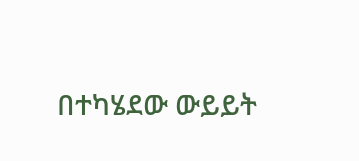በተካሄደው ውይይት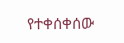የተቀሰቀሰው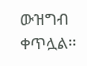ውዝግብ ቀጥሏል፡፡